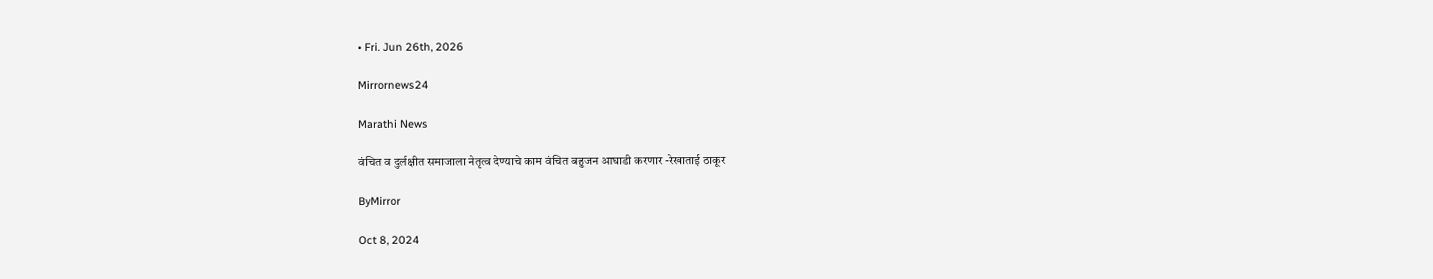• Fri. Jun 26th, 2026

Mirrornews24

Marathi News

वंचित व दुर्लक्षीत समाजाला नेतृत्व देण्याचे काम वंचित बहुजन आघाडी करणार -रेखाताई ठाकूर

ByMirror

Oct 8, 2024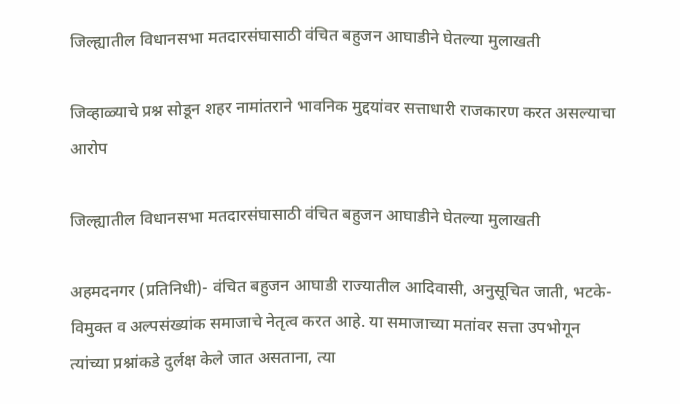जिल्ह्यातील विधानसभा मतदारसंघासाठी वंचित बहुजन आघाडीने घेतल्या मुलाखती

जिव्हाळ्याचे प्रश्न सोडून शहर नामांतराने भावनिक मुद्दयांवर सत्ताधारी राजकारण करत असल्याचा आरोप

जिल्ह्यातील विधानसभा मतदारसंघासाठी वंचित बहुजन आघाडीने घेतल्या मुलाखती

अहमदनगर (प्रतिनिधी)- वंचित बहुजन आघाडी राज्यातील आदिवासी, अनुसूचित जाती, भटके-विमुक्त व अल्पसंख्यांक समाजाचे नेतृत्व करत आहे. या समाजाच्या मतांवर सत्ता उपभोगून त्यांच्या प्रश्नांकडे दुर्लक्ष केले जात असताना, त्या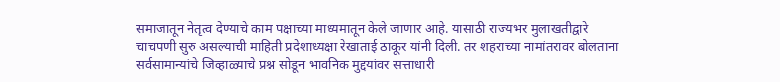समाजातून नेतृत्व देण्याचे काम पक्षाच्या माध्यमातून केले जाणार आहे. यासाठी राज्यभर मुलाखतीद्वारे चाचपणी सुरु असल्याची माहिती प्रदेशाध्यक्षा रेखाताई ठाकूर यांनी दिली. तर शहराच्या नामांतरावर बोलताना सर्वसामान्यांचे जिव्हाळ्याचे प्रश्न सोडून भावनिक मुद्दयांवर सत्ताधारी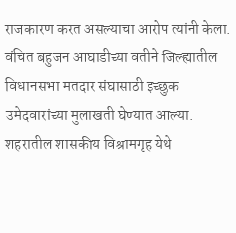राजकारण करत असल्याचा आरोप त्यांनी केला.
वंचित बहुजन आघाडीच्या वतीने जिल्ह्यातील विधानसभा मतदार संघासाठी इच्छुक उमेदवारांच्या मुलाखती घेण्यात आल्या. शहरातील शासकीय विश्रामगृह येथे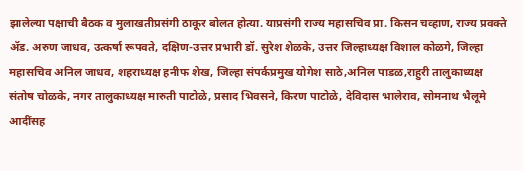झालेल्या पक्षाची बैठक व मुलाखतीप्रसंगी ठाकूर बोलत होत्या. याप्रसंगी राज्य महासचिव प्रा. किसन चव्हाण, राज्य प्रवक्ते ॲड. अरुण जाधव, उत्कर्षा रूपवते, दक्षिण-उत्तर प्रभारी डॉ. सुरेश शेळके, उत्तर जिल्हाध्यक्ष विशाल कोळगे, जिल्हा महासचिव अनिल जाधव, शहराध्यक्ष हनीफ शेख, जिल्हा संपर्कप्रमुख योगेश साठे,अनिल पाडळ,राहुरी तालुकाध्यक्ष संतोष चोळके, नगर तालुकाध्यक्ष मारुती पाटोळे, प्रसाद भिवसने, किरण पाटोळे, देविदास भालेराव, सोमनाथ भैलूमे आदींसह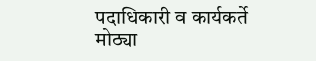पदाधिकारी व कार्यकर्ते मोठ्या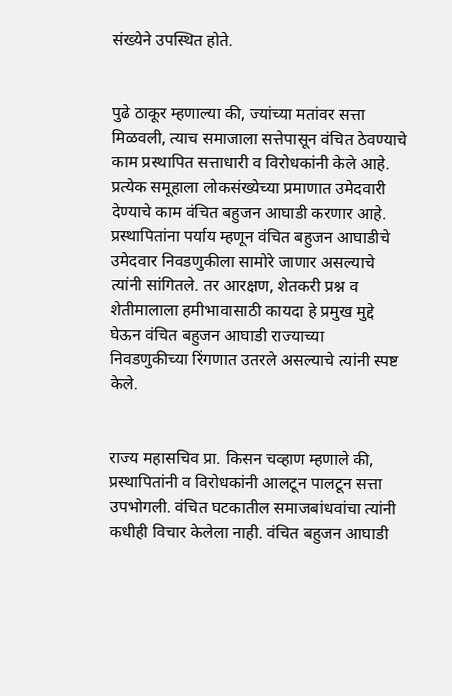संख्येने उपस्थित होते.


पुढे ठाकूर म्हणाल्या की, ज्यांच्या मतांवर सत्ता मिळवली, त्याच समाजाला सत्तेपासून वंचित ठेवण्याचे काम प्रस्थापित सत्ताधारी व विरोधकांनी केले आहे. प्रत्येक समूहाला लोकसंख्येच्या प्रमाणात उमेदवारी देण्याचे काम वंचित बहुजन आघाडी करणार आहे. प्रस्थापितांना पर्याय म्हणून वंचित बहुजन आघाडीचे उमेदवार निवडणुकीला सामोरे जाणार असल्याचे त्यांनी सांगितले. तर आरक्षण, शेतकरी प्रश्न व शेतीमालाला हमीभावासाठी कायदा हे प्रमुख मुद्दे घेऊन वंचित बहुजन आघाडी राज्याच्या निवडणुकीच्या रिंगणात उतरले असल्याचे त्यांनी स्पष्ट केले.


राज्य महासचिव प्रा. किसन चव्हाण म्हणाले की, प्रस्थापितांनी व विरोधकांनी आलटून पालटून सत्ता उपभोगली. वंचित घटकातील समाजबांधवांचा त्यांनी कधीही विचार केलेला नाही. वंचित बहुजन आघाडी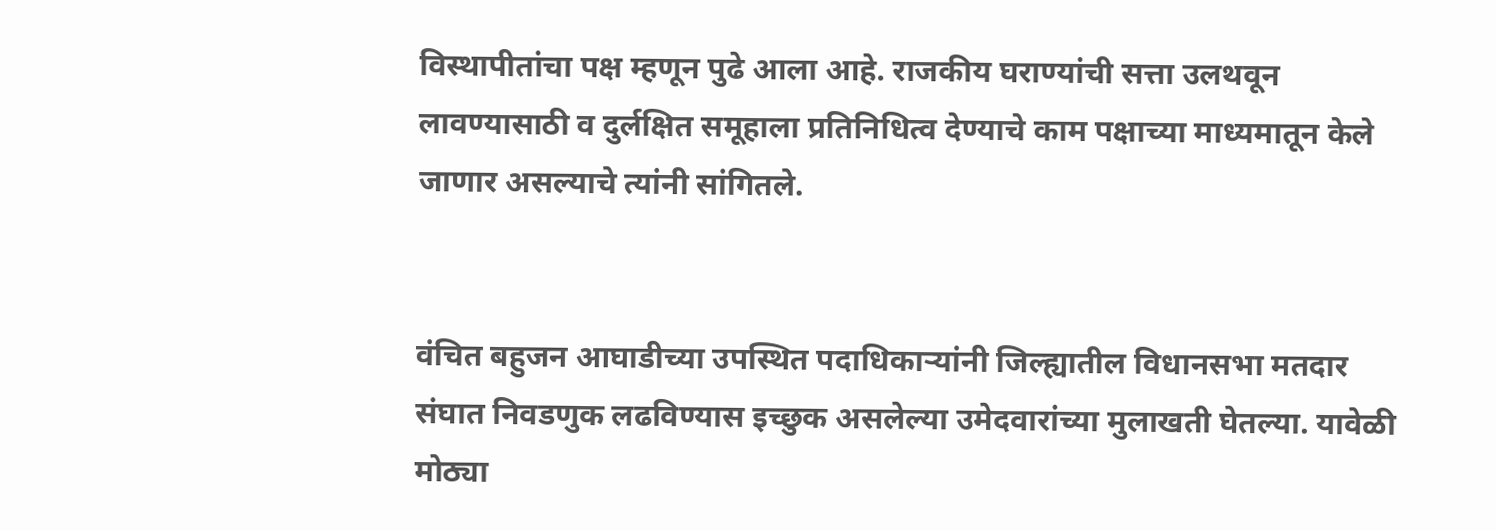विस्थापीतांचा पक्ष म्हणून पुढे आला आहे. राजकीय घराण्यांची सत्ता उलथवून लावण्यासाठी व दुर्लक्षित समूहाला प्रतिनिधित्व देण्याचे काम पक्षाच्या माध्यमातून केले जाणार असल्याचे त्यांनी सांगितले.


वंचित बहुजन आघाडीच्या उपस्थित पदाधिकाऱ्यांनी जिल्ह्यातील विधानसभा मतदार संघात निवडणुक लढविण्यास इच्छुक असलेल्या उमेदवारांच्या मुलाखती घेतल्या. यावेळी मोठ्या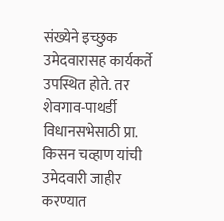संख्येने इच्छुक उमेदवारासह कार्यकर्ते उपस्थित होते. तर शेवगाव-पाथर्डी विधानसभेसाठी प्रा. किसन चव्हाण यांची उमेदवारी जाहीर करण्यात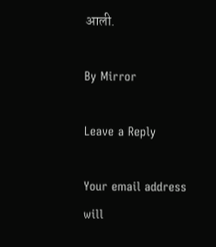आली.

By Mirror

Leave a Reply

Your email address will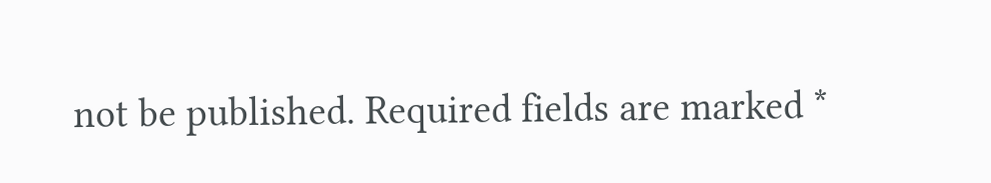not be published. Required fields are marked *